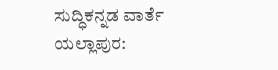ಸುದ್ಧಿಕನ್ನಡ ವಾರ್ತೆ
ಯಲ್ಲಾಪುರ: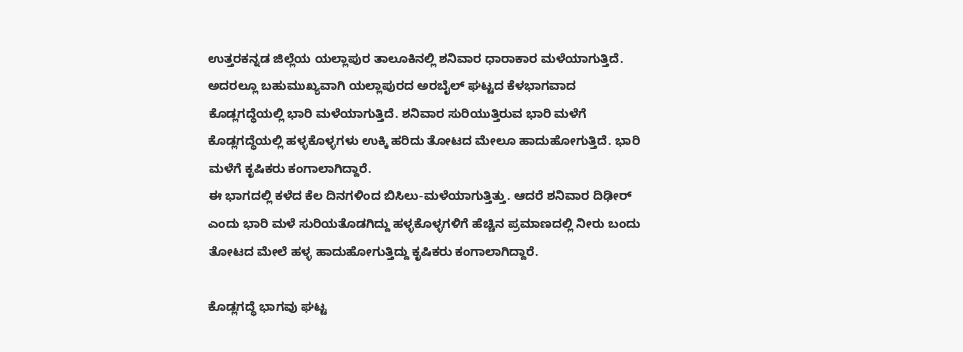ಉತ್ತರಕನ್ನಡ ಜಿಲ್ಲೆಯ ಯಲ್ಲಾಪುರ ತಾಲೂಕಿನಲ್ಲಿ ಶನಿವಾರ ಧಾರಾಕಾರ ಮಳೆಯಾಗುತ್ತಿದೆ. ಅದರಲ್ಲೂ ಬಹುಮುಖ್ಯವಾಗಿ ಯಲ್ಲಾಪುರದ ಅರಬೈಲ್ ಘಟ್ಟದ ಕೆಳಭಾಗವಾದ ಕೊಡ್ಲಗದ್ಧೆಯಲ್ಲಿ ಭಾರಿ ಮಳೆಯಾಗುತ್ತಿದೆ. ಶನಿವಾರ ಸುರಿಯುತ್ತಿರುವ ಭಾರಿ ಮಳೆಗೆ ಕೊಡ್ಲಗದ್ಧೆಯಲ್ಲಿ ಹಳ್ಳಕೊಳ್ಳಗಳು ಉಕ್ಕಿ ಹರಿದು ತೋಟದ ಮೇಲೂ ಹಾದುಹೋಗುತ್ತಿದೆ. ಭಾರಿ ಮಳೆಗೆ ಕೃಷಿಕರು ಕಂಗಾಲಾಗಿದ್ದಾರೆ.
ಈ ಭಾಗದಲ್ಲಿ ಕಳೆದ ಕೆಲ ದಿನಗಳಿಂದ ಬಿಸಿಲು-ಮಳೆಯಾಗುತ್ತಿತ್ತು. ಆದರೆ ಶನಿವಾರ ದಿಢೀರ್ ಎಂದು ಭಾರಿ ಮಳೆ ಸುರಿಯತೊಡಗಿದ್ದು ಹಳ್ಳಕೊಳ್ಳಗಳಿಗೆ ಹೆಚ್ಚಿನ ಪ್ರಮಾಣದಲ್ಲಿ ನೀರು ಬಂದು ತೋಟದ ಮೇಲೆ ಹಳ್ಳ ಹಾದುಹೋಗುತ್ತಿದ್ದು ಕೃಷಿಕರು ಕಂಗಾಲಾಗಿದ್ದಾರೆ.

ಕೊಡ್ಲಗದ್ಧೆ ಭಾಗವು ಘಟ್ಟ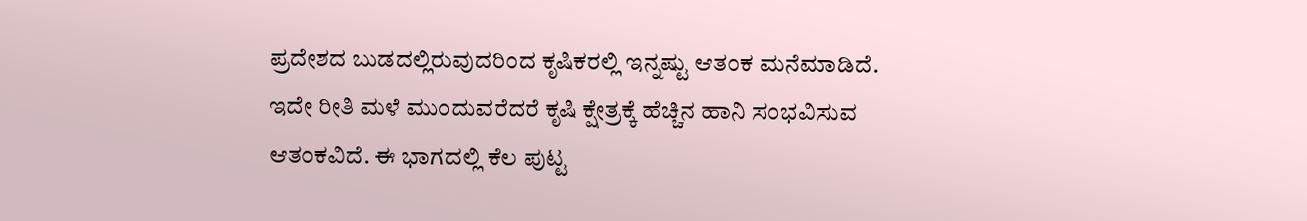ಪ್ರದೇಶದ ಬುಡದಲ್ಲಿರುವುದರಿಂದ ಕೃಷಿಕರಲ್ಲಿ ಇನ್ನಷ್ಟು ಆತಂಕ ಮನೆಮಾಡಿದೆ. ಇದೇ ರೀತಿ ಮಳೆ ಮುಂದುವರೆದರೆ ಕೃಷಿ ಕ್ಷೇತ್ರಕ್ಕೆ ಹೆಚ್ಚಿನ ಹಾನಿ ಸಂಭವಿಸುವ ಆತಂಕವಿದೆ. ಈ ಭಾಗದಲ್ಲಿ ಕೆಲ ಪುಟ್ಟ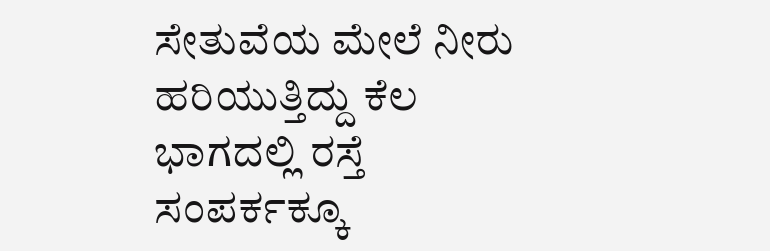ಸೇತುವೆಯ ಮೇಲೆ ನೀರು ಹರಿಯುತ್ತಿದ್ದು ಕೆಲ ಭಾಗದಲ್ಲಿ ರಸ್ತೆ ಸಂಪರ್ಕಕ್ಕೂ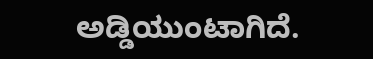ಅಡ್ಡಿಯುಂಟಾಗಿದೆ.